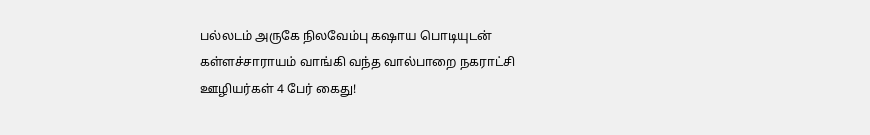பல்லடம் அருகே நிலவேம்பு கஷாய பொடியுடன் கள்ளச்சாராயம் வாங்கி வந்த வால்பாறை நகராட்சி ஊழியர்கள் 4 பேர் கைது!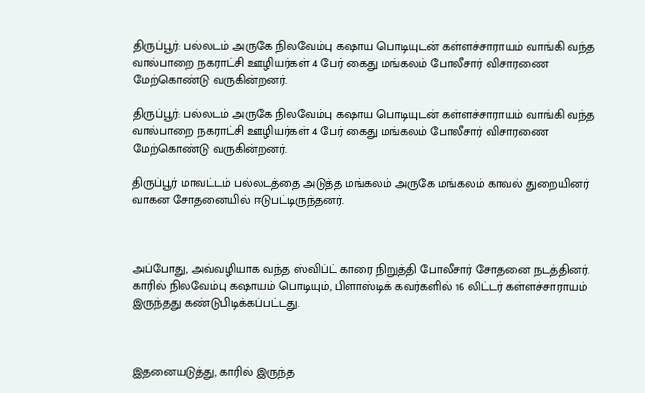திருப்பூர்: பல்லடம் அருகே நிலவேம்பு கஷாய பொடியுடன் கள்ளச்சாராயம் வாங்கி வந்த வால்பாறை நகராட்சி ஊழியர்கள் 4 பேர் கைது மங்கலம் போலீசார் விசாரணை மேற்கொண்டு வருகின்றனர்.

திருப்பூர்: பல்லடம் அருகே நிலவேம்பு கஷாய பொடியுடன் கள்ளச்சாராயம் வாங்கி வந்த வால்பாறை நகராட்சி ஊழியர்கள் 4 பேர் கைது மங்கலம் போலீசார் விசாரணை மேற்கொண்டு வருகின்றனர்.

திருப்பூர் மாவட்டம் பல்லடத்தை அடுத்த மங்கலம் அருகே மங்கலம் காவல் துறையினர் வாகன சோதனையில் ஈடுபட்டிருந்தனர்.



அப்போது, அவ்வழியாக வந்த ஸ்விப்ட் காரை நிறுத்தி போலீசார் சோதனை நடத்தினர். காரில் நிலவேம்பு கஷாயம் பொடியும், பிளாஸ்டிக் கவர்களில் 16 லிட்டர் கள்ளச்சாராயம் இருந்தது கண்டுபிடிக்கப்பட்டது.



இதனையடுத்து, காரில் இருந்த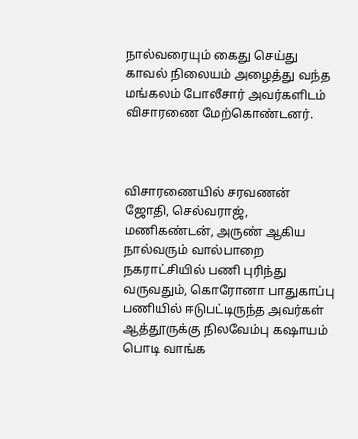நால்வரையும் கைது செய்து காவல் நிலையம் அழைத்து வந்த மங்கலம் போலீசார் அவர்களிடம் விசாரணை மேற்கொண்டனர்.



விசாரணையில் சரவணன் ஜோதி, செல்வராஜ், மணிகண்டன், அருண் ஆகிய நால்வரும் வால்பாறை நகராட்சியில் பணி புரிந்து வருவதும், கொரோனா பாதுகாப்பு பணியில் ஈடுபட்டிருந்த அவர்கள் ஆத்தூருக்கு நிலவேம்பு கஷாயம் பொடி வாங்க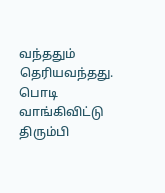வந்ததும் தெரியவந்தது. பொடி வாங்கிவிட்டு திரும்பி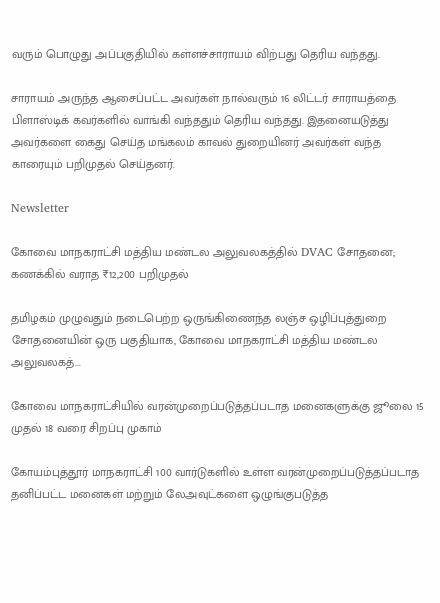வரும் பொழுது அப்பகுதியில் கள்ளச்சாராயம் விற்பது தெரிய வந்தது.

சாராயம் அருந்த ஆசைப்பட்ட அவர்கள் நால்வரும் 16 லிட்டர் சாராயத்தை பிளாஸ்டிக் கவர்களில் வாங்கி வந்ததும் தெரிய வந்தது. இதனையடுத்து அவர்களை கைது செய்த மங்கலம் காவல் துறையினர் அவர்கள் வந்த காரையும் பறிமுதல் செய்தனர்.

Newsletter

கோவை மாநகராட்சி மத்திய மண்டல அலுவலகத்தில் DVAC சோதனை; கணக்கில் வராத ₹12,200 பறிமுதல்

தமிழகம் முழுவதும் நடைபெற்ற ஒருங்கிணைந்த லஞ்ச ஒழிப்புத்துறை சோதனையின் ஒரு பகுதியாக, கோவை மாநகராட்சி மத்திய மண்டல அலுவலகத்...

கோவை மாநகராட்சியில் வரன்முறைப்படுத்தப்படாத மனைகளுக்கு ஜூலை 15 முதல் 18 வரை சிறப்பு முகாம்

கோயம்புத்தூர் மாநகராட்சி 100 வார்டுகளில் உள்ள வரன்முறைப்படுத்தப்படாத தனிப்பட்ட மனைகள் மற்றும் லேஅவுட்களை ஒழுங்குபடுத்த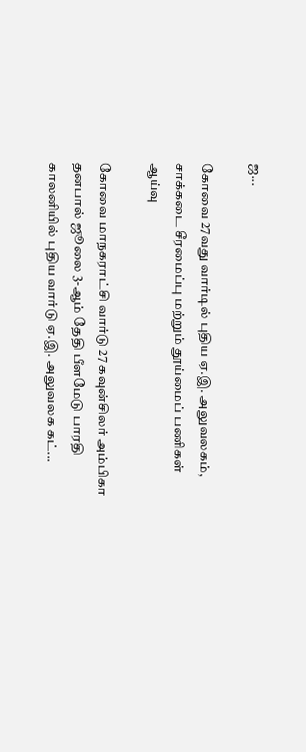ஜ...

கோவை 27வது வார்டில் புதிய ஏ.இ. அலுவலகம், சாக்கடை சீரமைப்பு மற்றும் தூய்மைப் பணிகள் ஆய்வு

கோவை மாநகராட்சி வார்டு 27 கவுன்சிலர் அம்பிகா தனபால் ஜூலை 3-ஆம் தேதி பீளமேடு பாரதி காலனியில் புதிய வார்டு ஏ.இ. அலுவலக கட்...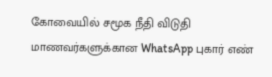கோவையில் சமூக நீதி விடுதி மாணவர்களுக்கான WhatsApp புகார் எண்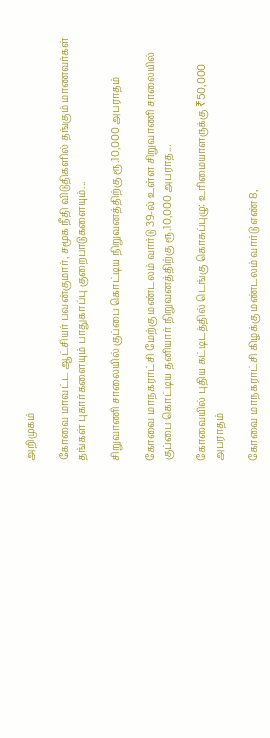அறிமுகம்

கோவை மாவட்ட ஆட்சியர் பவன்குமார், சமூக நீதி விடுதிகளில் தங்கும் மாணவர்கள் தங்கள் புகார்களையும் பாதுகாப்பு குறைபாடுகளையும்...

சிறுவாணி சாலையில் குப்பை கொட்டிய நிறுவனத்திற்கு ரூ.10,000 அபராதம்

கோவை மாநகராட்சி மேற்கு மண்டலம் வார்டு 39-ல் உள்ள சிறுவாணி சாலையில் குப்பை கொட்டிய தனியார் நிறுவனத்திற்கு ரூ.10,000 அபராத...

கோவையில் புதிய கட்டிடத்தில் டெங்கு கொசுப்புழு: உரிமையாளருக்கு ₹50,000 அபராதம்

கோவை மாநகராட்சி கிழக்கு மண்டலம் வார்டு எண் 8,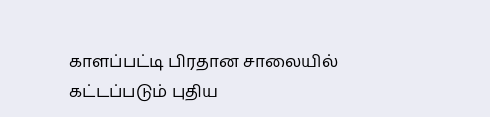காளப்பட்டி பிரதான சாலையில் கட்டப்படும் புதிய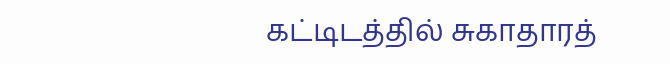கட்டிடத்தில் சுகாதாரத்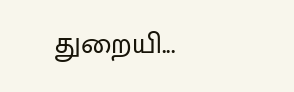துறையி...